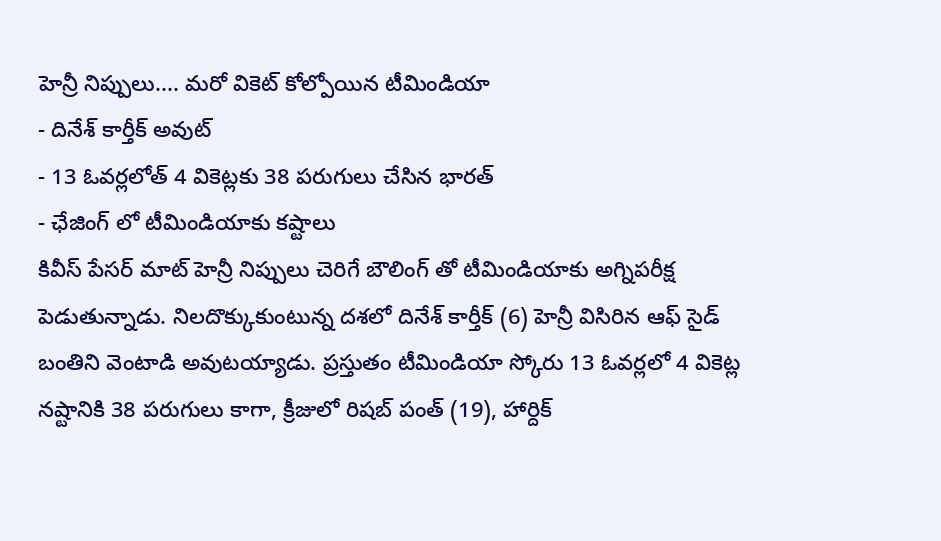హెన్రీ నిప్పులు.... మరో వికెట్ కోల్పోయిన టీమిండియా
- దినేశ్ కార్తీక్ అవుట్
- 13 ఓవర్లలోత్ 4 వికెట్లకు 38 పరుగులు చేసిన భారత్
- ఛేజింగ్ లో టీమిండియాకు కష్టాలు
కివీస్ పేసర్ మాట్ హెన్రీ నిప్పులు చెరిగే బౌలింగ్ తో టీమిండియాకు అగ్నిపరీక్ష పెడుతున్నాడు. నిలదొక్కుకుంటున్న దశలో దినేశ్ కార్తీక్ (6) హెన్రీ విసిరిన ఆఫ్ సైడ్ బంతిని వెంటాడి అవుటయ్యాడు. ప్రస్తుతం టీమిండియా స్కోరు 13 ఓవర్లలో 4 వికెట్ల నష్టానికి 38 పరుగులు కాగా, క్రీజులో రిషబ్ పంత్ (19), హార్దిక్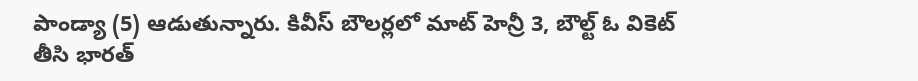పాండ్యా (5) ఆడుతున్నారు. కివీస్ బౌలర్లలో మాట్ హెన్రీ 3, బౌల్ట్ ఓ వికెట్ తీసి భారత్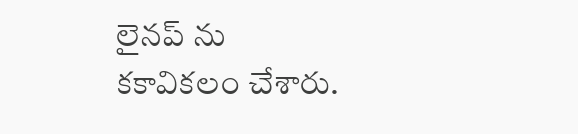లైనప్ ను కకావికలం చేశారు.